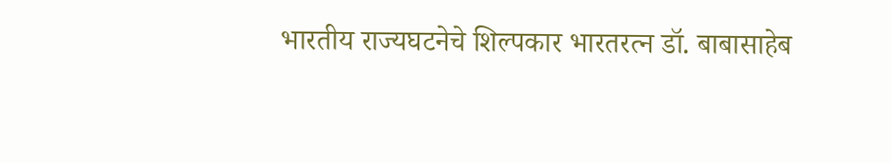भारतीय राज्यघटनेचे शिल्पकार भारतरत्न डॉ. बाबासाहेब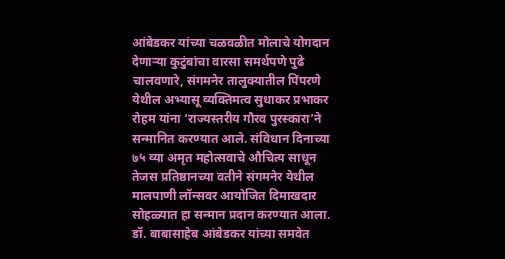आंबेडकर यांच्या चळवळीत मोलाचे योगदान देणाऱ्या कुटुंबांचा वारसा समर्थपणे पुढे चालवणारे, संगमनेर तालुक्यातील पिंपरणे येथील अभ्यासू व्यक्तिमत्व सुधाकर प्रभाकर रोहम यांना ‘राज्यस्तरीय गौरव पुरस्कारा’ने सन्मानित करण्यात आले. संविधान दिनाच्या ७५ व्या अमृत महोत्सवाचे औचित्य साधून तेजस प्रतिष्ठानच्या वतीने संगमनेर येथील मालपाणी लॉन्सवर आयोजित दिमाखदार सोहळ्यात हा सन्मान प्रदान करण्यात आला.
डॉ. बाबासाहेब आंबेडकर यांच्या समवेत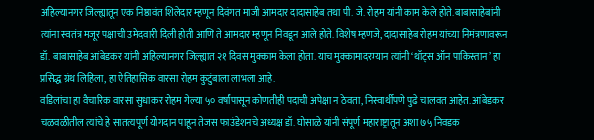अहिल्यानगर जिल्ह्यातून एक निष्ठावंत शिलेदार म्हणून दिवंगत माजी आमदार दादासाहेब तथा पी. जे. रोहम यांनी काम केले होते. बाबासाहेबांनी त्यांना स्वतंत्र मजूर पक्षाची उमेदवारी दिली होती आणि ते आमदार म्हणून निवडून आले होते. विशेष म्हणजे, दादासाहेब रोहम यांच्या निमंत्रणावरून डॉ. बाबासाहेब आंबेडकर यांनी अहिल्यानगर जिल्ह्यात २१ दिवस मुक्काम केला होता. याच मुक्कामादरम्यान त्यांनी ‘थॉट्स ऑन पाकिस्तान’ हा प्रसिद्ध ग्रंथ लिहिला, हा ऐतिहासिक वारसा रोहम कुटुंबाला लाभला आहे.
वडिलांचा हा वैचारिक वारसा सुधाकर रोहम गेल्या ५० वर्षांपासून कोणतीही पदाची अपेक्षा न ठेवता, निस्वार्थीपणे पुढे चालवत आहेत. आंबेडकर चळवळीतील त्यांचे हे सातत्यपूर्ण योगदान पाहून तेजस फाउंडेशनचे अध्यक्ष डॉ. घोसाळे यांनी संपूर्ण महाराष्ट्रातून अशा ७५ निवडक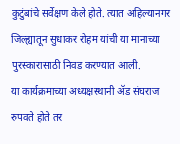कुटुंबांचे सर्वेक्षण केले होते. त्यात अहिल्यानगर जिल्ह्यातून सुधाकर रोहम यांची या मानाच्या पुरस्कारासाठी निवड करण्यात आली.
या कार्यक्रमाच्या अध्यक्षस्थानी ॲड संघराज रुपवते होते तर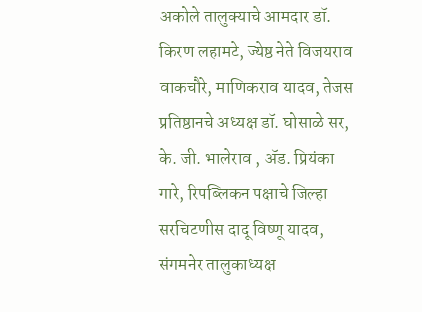अकोले तालुक्याचे आमदार डॉ. किरण लहामटे, ज्येष्ठ नेते विजयराव वाकचौरे, माणिकराव यादव, तेजस प्रतिष्ठानचे अध्यक्ष डॉ. घोसाळे सर, के. जी. भालेराव , ॲड. प्रियंका गारे, रिपब्लिकन पक्षाचे जिल्हा सरचिटणीस दादू विष्णू यादव, संगमनेर तालुकाध्यक्ष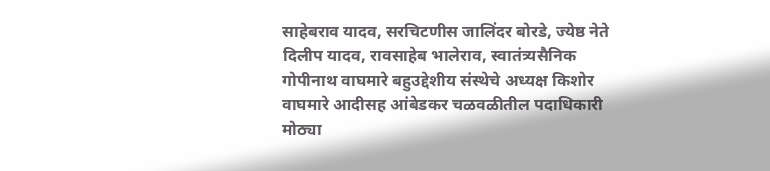साहेबराव यादव, सरचिटणीस जालिंदर बोरडे, ज्येष्ठ नेते दिलीप यादव, रावसाहेब भालेराव, स्वातंत्र्यसैनिक गोपीनाथ वाघमारे बहुउद्देशीय संस्थेचे अध्यक्ष किशोर वाघमारे आदीसह आंबेडकर चळवळीतील पदाधिकारी मोठ्या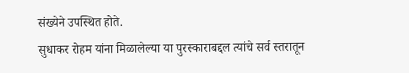संख्येने उपस्थित होते.
सुधाकर रोहम यांना मिळालेल्या या पुरस्काराबद्दल त्यांचे सर्व स्तरातून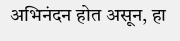अभिनंदन होत असून, हा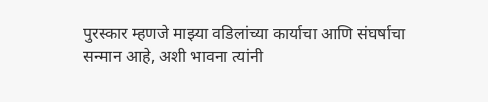पुरस्कार म्हणजे माझ्या वडिलांच्या कार्याचा आणि संघर्षाचा सन्मान आहे, अशी भावना त्यांनी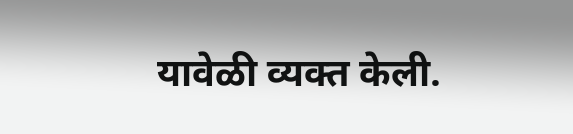यावेळी व्यक्त केली.